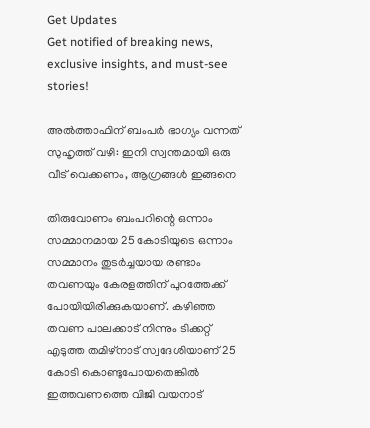Get Updates
Get notified of breaking news, exclusive insights, and must-see stories!

അല്‍ത്താഫിന് ബംപർ ഭാഗ്യം വന്നത് സുഹൃത്ത് വഴി: ഇനി സ്വന്തമായി ഒരു വീട് വെക്കണം, ആഗ്രങ്ങള്‍ ഇങ്ങനെ

തിരുവോണം ബംപറിന്റെ ഒന്നാം സമ്മാനമായ 25 കോടിയുടെ ഒന്നാം സമ്മാനം തുടർച്ചയായ രണ്ടാം തവണയും കേരളത്തിന് പുറത്തേക്ക് പോയിയിരിക്കുകയാണ്. കഴിഞ്ഞ തവണ പാലക്കാട് നിന്നും ടിക്കറ്റ് എടുത്ത തമിഴ്നാട് സ്വദേശിയാണ് 25 കോടി കൊണ്ടുപോയതെങ്കില്‍ ഇത്തവണത്തെ വിജി വയനാട്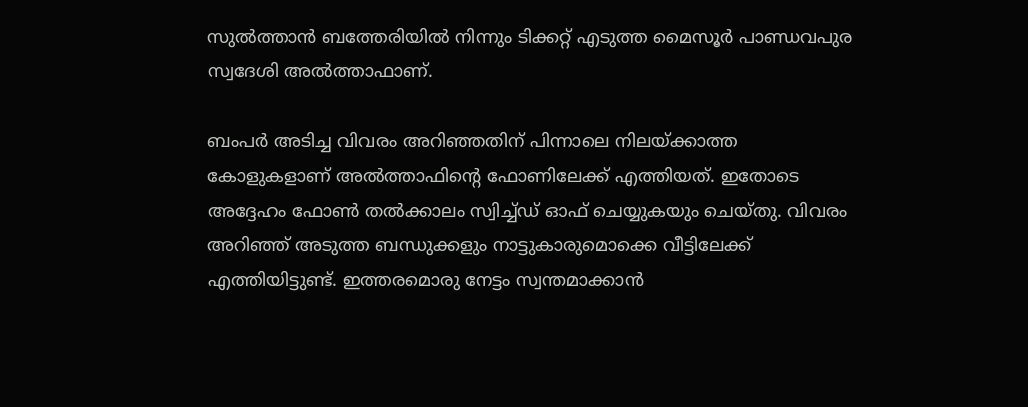സുല്‍ത്താന്‍ ബത്തേരിയില്‍ നിന്നും ടിക്കറ്റ് എടുത്ത മൈസൂർ പാണ്ഡവപുര സ്വദേശി അല്‍ത്താഫാണ്.

ബംപർ അടിച്ച വിവരം അറിഞ്ഞതിന് പിന്നാലെ നിലയ്ക്കാത്ത കോളുകളാണ് അല്‍ത്താഫിന്റെ ഫോണിലേക്ക് എത്തിയത്. ഇതോടെ അദ്ദേഹം ഫോണ്‍ തല്‍ക്കാലം സ്വിച്ച്ഡ് ഓഫ് ചെയ്യുകയും ചെയ്തു. വിവരം അറിഞ്ഞ് അടുത്ത ബന്ധുക്കളും നാട്ടുകാരുമൊക്കെ വീട്ടിലേക്ക് എത്തിയിട്ടുണ്ട്. ഇത്തരമൊരു നേട്ടം സ്വന്തമാക്കാന്‍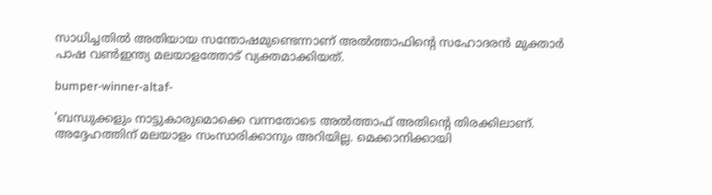സാധിച്ചതില്‍ അതിയായ സന്തോഷമുണ്ടെന്നാണ് അല്‍ത്താഫിന്റെ സഹോദരന്‍ മുക്താർ പാഷ വണ്‍ഇന്ത്യ മലയാളത്തോട് വ്യക്തമാക്കിയത്.

bumper-winner-altaf-

'ബന്ധുക്കളും നാട്ടുകാരുമൊക്കെ വന്നതോടെ അല്‍ത്താഫ് അതിന്റെ തിരക്കിലാണ്. അദ്ദേഹത്തിന് മലയാളം സംസാരിക്കാനും അറിയില്ല. മെക്കാനിക്കായി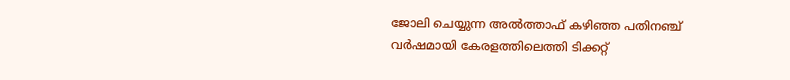ജോലി ചെയ്യുന്ന അല്‍ത്താഫ് കഴിഞ്ഞ പതിനഞ്ച് വർഷമായി കേരളത്തിലെത്തി ടിക്കറ്റ്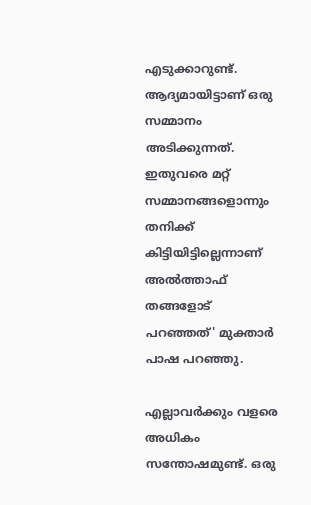എടുക്കാറുണ്ട്. ആദ്യമായിട്ടാണ് ഒരു സമ്മാനം അടിക്കുന്നത്. ഇതുവരെ മറ്റ് സമ്മാനങ്ങളൊന്നും തനിക്ക് കിട്ടിയിട്ടില്ലെന്നാണ് അല്‍ത്താഫ് തങ്ങളോട് പറഞ്ഞത്' മുക്താർ പാഷ പറഞ്ഞു.

എല്ലാവർക്കും വളരെ അധികം സന്തോഷമുണ്ട്. ഒരു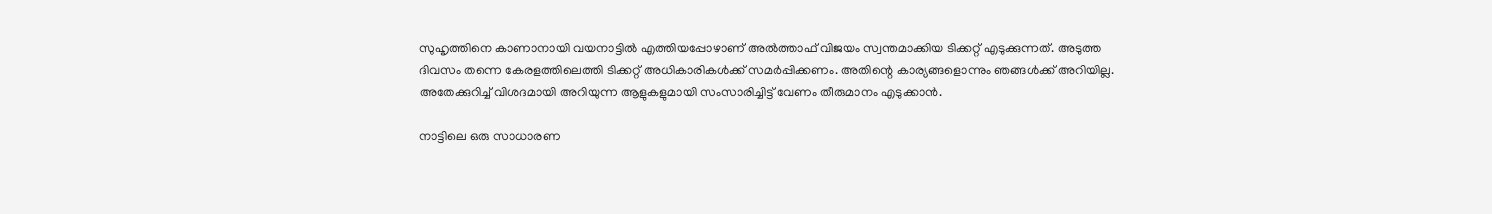സുഹൃത്തിനെ കാണാനായി വയനാട്ടില്‍ എത്തിയപ്പോഴാണ് അല്‍ത്താഫ് വിജയം സ്വന്തമാക്കിയ ടിക്കറ്റ് എടുക്കുന്നത്. അടുത്ത ദിവസം തന്നെ കേരളത്തിലെത്തി ടിക്കറ്റ് അധികാരികള്‍ക്ക് സമർപ്പിക്കണം. അതിന്റെ കാര്യങ്ങളൊന്നും ഞങ്ങള്‍ക്ക് അറിയില്ല. അതേക്കുറിച്ച് വിശദമായി അറിയുന്ന ആളുകളുമായി സംസാരിച്ചിട്ട് വേണം തീരുമാനം എടുക്കാന്‍.

നാട്ടിലെ ഒരു സാധാരണ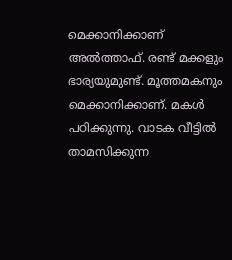മെക്കാനിക്കാണ് അല്‍ത്താഫ്. രണ്ട് മക്കളും ഭാര്യയുമുണ്ട്. മൂത്തമകനും മെക്കാനിക്കാണ്. മകള്‍ പഠിക്കുന്നു. വാടക വീട്ടില്‍ താമസിക്കുന്ന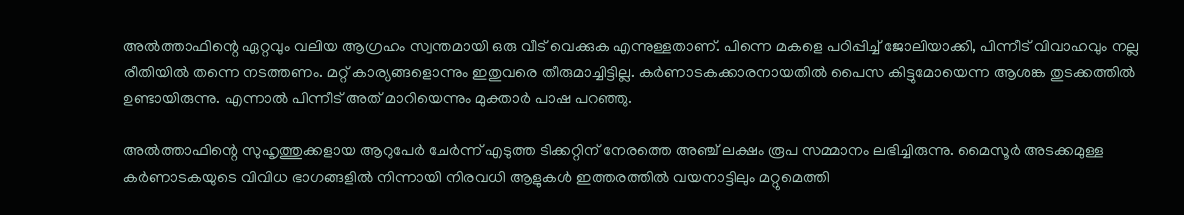അല്‍ത്താഫിന്റെ ഏറ്റവും വലിയ ആഗ്രഹം സ്വന്തമായി ഒരു വീട് വെക്കുക എന്നുള്ളതാണ്. പിന്നെ മകളെ പഠിപ്പിച്ച് ജോലിയാക്കി, പിന്നീട് വിവാഹവും നല്ല രീതിയില്‍ തന്നെ നടത്തണം. മറ്റ് കാര്യങ്ങളൊന്നും ഇതുവരെ തീരുമാച്ചിട്ടില്ല. കർണാടകക്കാരനായതില്‍ പൈസ കിട്ടുമോയെന്ന ആശങ്ക തുടക്കത്തില്‍ ഉണ്ടായിരുന്നു. എന്നാല്‍ പിന്നീട് അത് മാറിയെന്നും മുക്താർ പാഷ പറഞ്ഞു.

അല്‍ത്താഫിന്റെ സുഹൃത്തുക്കളായ ആറുപേർ ചേർന്ന് എടുത്ത ടിക്കറ്റിന് നേരത്തെ അഞ്ച് ലക്ഷം രൂപ സമ്മാനം ലഭിച്ചിരുന്നു. മൈസൂർ അടക്കമുള്ള കർണാടകയുടെ വിവിധ ഭാഗങ്ങളില്‍ നിന്നായി നിരവധി ആളുകള്‍ ഇത്തരത്തില്‍ വയനാട്ടിലും മറ്റുമെത്തി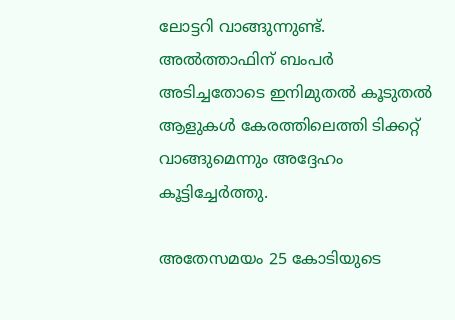ലോട്ടറി വാങ്ങുന്നുണ്ട്. അല്‍ത്താഫിന് ബംപർ അടിച്ചതോടെ ഇനിമുതല്‍ കൂടുതല്‍ ആളുകള്‍ കേരത്തിലെത്തി ടിക്കറ്റ് വാങ്ങുമെന്നും അദ്ദേഹം കൂട്ടിച്ചേർത്തു.

അതേസമയം 25 കോടിയുടെ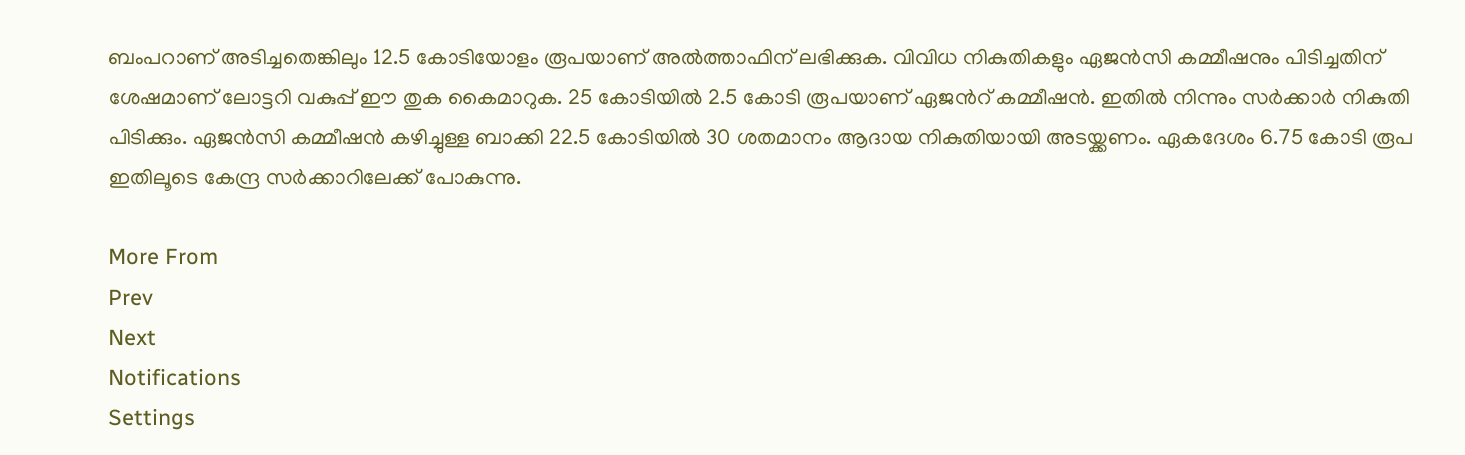ബംപറാണ് അടിച്ചതെങ്കിലും 12.5 കോടിയോളം രൂപയാണ് അല്‍ത്താഫിന് ലഭിക്കുക. വിവിധ നികുതികളും ഏജന്‍സി കമ്മീഷനും പിടിച്ചതിന് ശേഷമാണ് ലോട്ടറി വകുപ്പ് ഈ തുക കൈമാറുക. 25 കോടിയില്‍ 2.5 കോടി രൂപയാണ് ഏജന്‍റ് കമ്മീഷന്‍. ഇതില്‍ നിന്നും സർക്കാർ നികുതി പിടിക്കും. ഏജന്‍സി കമ്മീഷന്‍ കഴിച്ചുള്ള ബാക്കി 22.5 കോടിയില്‍ 30 ശതമാനം ആദായ നികുതിയായി അടയ്ക്കണം. ഏകദേശം 6.75 കോടി രൂപ ഇതിലൂടെ കേന്ദ്ര സർക്കാറിലേക്ക് പോകുന്നു.

More From
Prev
Next
Notifications
Settings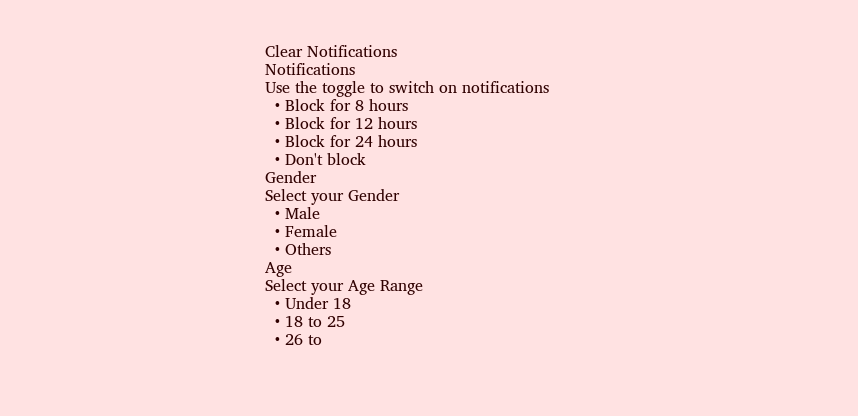Clear Notifications
Notifications
Use the toggle to switch on notifications
  • Block for 8 hours
  • Block for 12 hours
  • Block for 24 hours
  • Don't block
Gender
Select your Gender
  • Male
  • Female
  • Others
Age
Select your Age Range
  • Under 18
  • 18 to 25
  • 26 to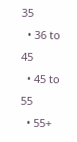35
  • 36 to 45
  • 45 to 55
  • 55+